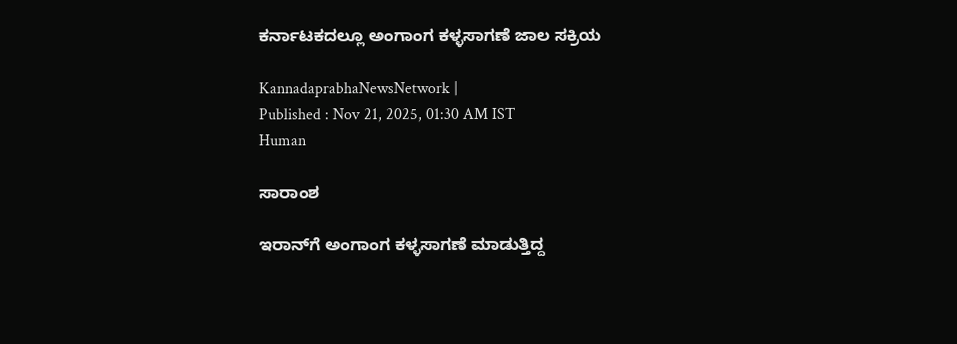ಕರ್ನಾಟಕದಲ್ಲೂ ಅಂಗಾಂಗ ಕಳ್ಳಸಾಗಣೆ ಜಾಲ ಸಕ್ರಿಯ

KannadaprabhaNewsNetwork |
Published : Nov 21, 2025, 01:30 AM IST
Human

ಸಾರಾಂಶ

ಇರಾನ್‌ಗೆ ಅಂಗಾಂಗ ಕಳ್ಳಸಾಗಣೆ ಮಾಡುತ್ತಿದ್ದ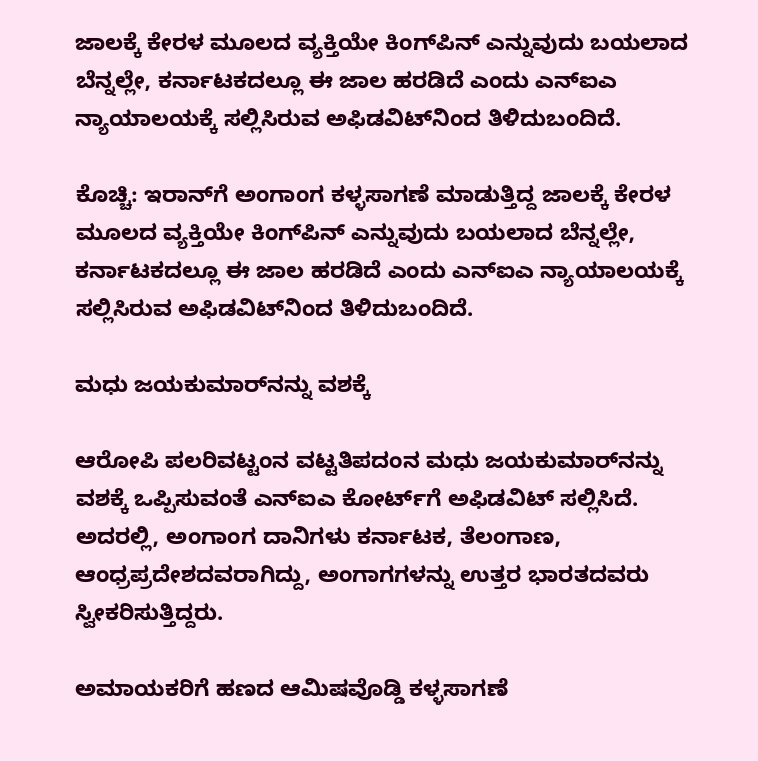ಜಾಲಕ್ಕೆ ಕೇರಳ ಮೂಲದ ವ್ಯಕ್ತಿಯೇ ಕಿಂಗ್‌ಪಿನ್‌ ಎನ್ನುವುದು ಬಯಲಾದ ಬೆನ್ನಲ್ಲೇ, ಕರ್ನಾಟಕದಲ್ಲೂ ಈ ಜಾಲ ಹರಡಿದೆ ಎಂದು ಎನ್‌ಐಎ ನ್ಯಾಯಾಲಯಕ್ಕೆ ಸಲ್ಲಿಸಿರುವ ಅಫಿಡವಿಟ್‌ನಿಂದ ತಿಳಿದುಬಂದಿದೆ.

ಕೊಚ್ಚಿ: ಇರಾನ್‌ಗೆ ಅಂಗಾಂಗ ಕಳ್ಳಸಾಗಣೆ ಮಾಡುತ್ತಿದ್ದ ಜಾಲಕ್ಕೆ ಕೇರಳ ಮೂಲದ ವ್ಯಕ್ತಿಯೇ ಕಿಂಗ್‌ಪಿನ್‌ ಎನ್ನುವುದು ಬಯಲಾದ ಬೆನ್ನಲ್ಲೇ, ಕರ್ನಾಟಕದಲ್ಲೂ ಈ ಜಾಲ ಹರಡಿದೆ ಎಂದು ಎನ್‌ಐಎ ನ್ಯಾಯಾಲಯಕ್ಕೆ ಸಲ್ಲಿಸಿರುವ ಅಫಿಡವಿಟ್‌ನಿಂದ ತಿಳಿದುಬಂದಿದೆ.

ಮಧು ಜಯಕುಮಾರ್‌ನನ್ನು ವಶಕ್ಕೆ

ಆರೋಪಿ ಪಲರಿವಟ್ಟಂನ ವಟ್ಟತಿಪದಂನ ಮಧು ಜಯಕುಮಾರ್‌ನನ್ನು ವಶಕ್ಕೆ ಒಪ್ಪಿಸುವಂತೆ ಎನ್‌ಐಎ ಕೋರ್ಟ್‌ಗೆ ಅಫಿಡವಿಟ್‌ ಸಲ್ಲಿಸಿದೆ. ಅದರಲ್ಲಿ, ಅಂಗಾಂಗ ದಾನಿಗಳು ಕರ್ನಾಟಕ, ತೆಲಂಗಾಣ, ಆಂಧ್ರಪ್ರದೇಶದವರಾಗಿದ್ದು, ಅಂಗಾಗಗಳನ್ನು ಉತ್ತರ ಭಾರತದವರು ಸ್ವೀಕರಿಸುತ್ತಿದ್ದರು.

ಅಮಾಯಕರಿಗೆ ಹಣದ ಆಮಿಷವೊಡ್ಡಿ ಕಳ್ಳಸಾಗಣೆ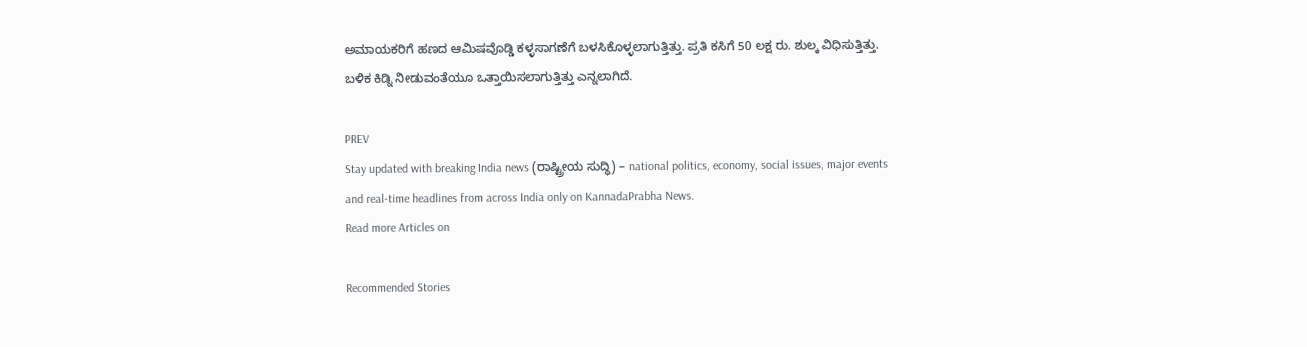ಅಮಾಯಕರಿಗೆ ಹಣದ ಆಮಿಷವೊಡ್ಡಿ ಕಳ್ಳಸಾಗಣೆಗೆ ಬಳಸಿಕೊಳ್ಳಲಾಗುತ್ತಿತ್ತು. ಪ್ರತಿ ಕಸಿಗೆ 50 ಲಕ್ಷ ರು. ಶುಲ್ಕ ವಿಧಿಸುತ್ತಿತ್ತು. ಬಳಿಕ ಕಿಡ್ನಿ ನೀಡುವಂತೆಯೂ ಒತ್ತಾಯಿಸಲಾಗುತ್ತಿತ್ತು ಎನ್ನಲಾಗಿದೆ.

PREV
Stay updated with breaking India news (ರಾಷ್ಟ್ರೀಯ ಸುದ್ಧಿ) – national politics, economy, social issues, major events and real‑time headlines from across India only on KannadaPrabha News.
Read more Articles on

Recommended Stories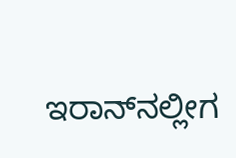ಇರಾನ್‌ನಲ್ಲೀಗ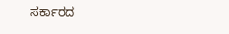ಸರ್ಕಾರದ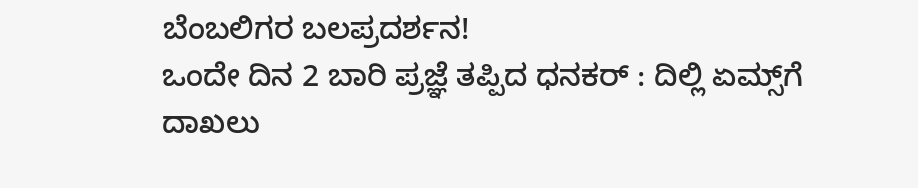ಬೆಂಬಲಿಗರ ಬಲಪ್ರದರ್ಶನ!
ಒಂದೇ ದಿನ 2 ಬಾರಿ ಪ್ರಜ್ಞೆ ತಪ್ಪಿದ ಧನಕರ್‌ : ದಿಲ್ಲಿ ಏಮ್ಸ್‌ಗೆ ದಾಖಲು